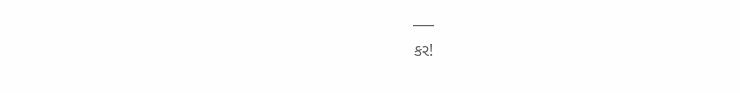___
કર!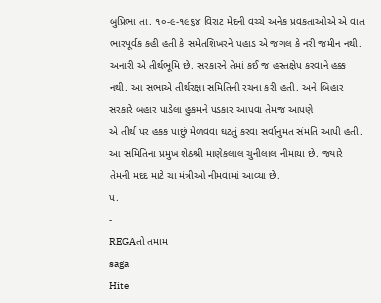બુપ્રિભા તા. ૧૦-૯-૧૯૬૪ વિરાટ મેદની વચ્ચે અનેક પ્રવકતાઓએ એ વાત ભારપૂર્વક કહી હતી કે સમેતશિખરને પહાડ એ જગલ કે નરી જમીન નથી. અનારી એ તીર્થભૂમિ છે. સરકારને તેમાં કઈ જ હસ્તક્ષેપ કરવાને હક્ક નથી. આ સભાએ તીર્થરક્ષા સમિતિની રચના કરી હતી. અને બિહાર સરકારે બહાર પાડેલા હુકમને પડકાર આપવા તેમજ આપણે
એ તીર્થ પર હકક પાછું મેળવવા ઘટતું કરવા સર્વાનુમત સંમતિ આપી હતી. આ સમિતિના પ્રમુખ શેઠશ્રી માણેકલાલ ચુનીલાલ નીમાયા છે. જ્યારે તેમની મદદ માટે ચા મંત્રીઓ નીમવામાં આવ્યા છે.
પ.
-
REGAતો તમામ
saga
Hite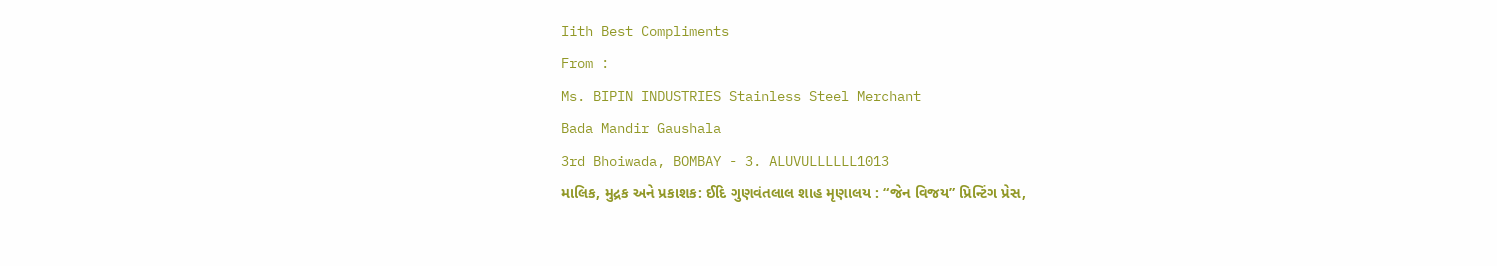Iith Best Compliments
From :
Ms. BIPIN INDUSTRIES Stainless Steel Merchant
Bada Mandir Gaushala
3rd Bhoiwada, BOMBAY - 3. ALUVULLLLLL1013
માલિક, મુદ્રક અને પ્રકાશક: ઈદિ ગુણવંતલાલ શાહ મૃણાલય : “જેન વિજય” પ્રિન્ટિંગ પ્રેસ,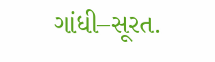ગાંધી–સૂરત.